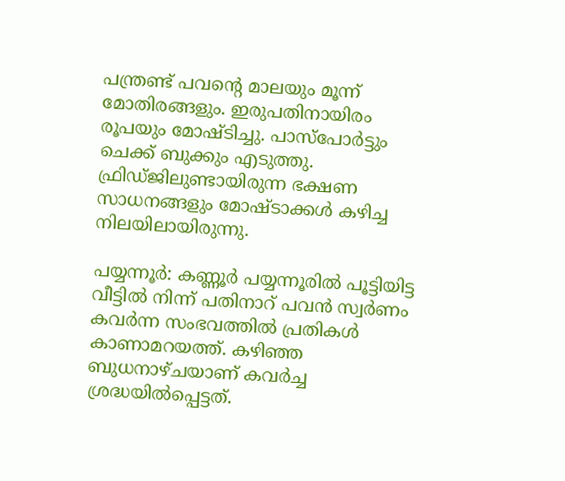പന്ത്രണ്ട് പവന്‍റെ മാലയും മൂന്ന് മോതിരങ്ങളും. ഇരുപതിനായിരം രൂപയും മോഷ്ടിച്ചു. പാസ്പോർട്ടും ചെക്ക് ബുക്കും എടുത്തു. ഫ്രിഡ്ജിലുണ്ടായിരുന്ന ഭക്ഷണ സാധനങ്ങളും മോഷ്ടാക്കൾ കഴിച്ച നിലയിലായിരുന്നു.

പയ്യന്നൂർ: കണ്ണൂർ പയ്യന്നൂരിൽ പൂട്ടിയിട്ട വീട്ടിൽ നിന്ന് പതിനാറ് പവൻ സ്വർണം കവർന്ന സംഭവത്തിൽ പ്രതികൾ കാണാമറയത്ത്. കഴിഞ്ഞ ബുധനാഴ്ചയാണ് കവർച്ച ശ്രദ്ധയിൽപ്പെട്ടത്.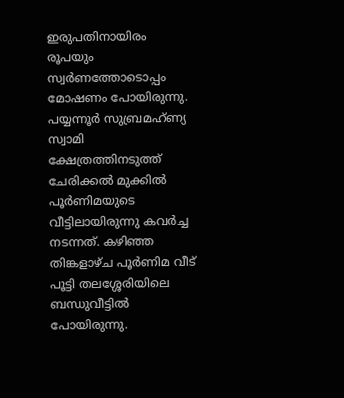ഇരുപതിനായിരം രൂപയും സ്വർണത്തോടൊപ്പം മോഷണം പോയിരുന്നു. പയ്യന്നൂർ സുബ്രമഹ്ണ്യ സ്വാമി ക്ഷേത്രത്തിനടുത്ത് ചേരിക്കൽ മുക്കിൽ പൂർണിമയുടെ വീട്ടിലായിരുന്നു കവർച്ച നടന്നത്. കഴിഞ്ഞ തിങ്കളാഴ്ച പൂർണിമ വീട് പൂട്ടി തലശ്ശേരിയിലെ ബന്ധുവീട്ടിൽ പോയിരുന്നു.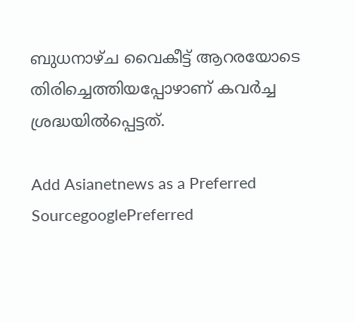ബുധനാഴ്ച വൈകീട്ട് ആറരയോടെ തിരിച്ചെത്തിയപ്പോഴാണ് കവർച്ച ശ്രദ്ധയിൽപ്പെട്ടത്.

Add Asianetnews as a Preferred SourcegooglePreferred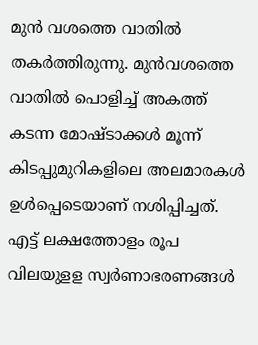മുൻ വശത്തെ വാതിൽ തകർത്തിരുന്നു. മുന്‍വശത്തെ വാതിൽ പൊളിച്ച് അകത്ത് കടന്ന മോഷ്ടാക്കൾ മൂന്ന് കിടപ്പുമുറികളിലെ അലമാരകൾ ഉൾപ്പെടെയാണ് നശിപ്പിച്ചത്. എട്ട് ലക്ഷത്തോളം രൂപ വിലയുളള സ്വർണാഭരണങ്ങൾ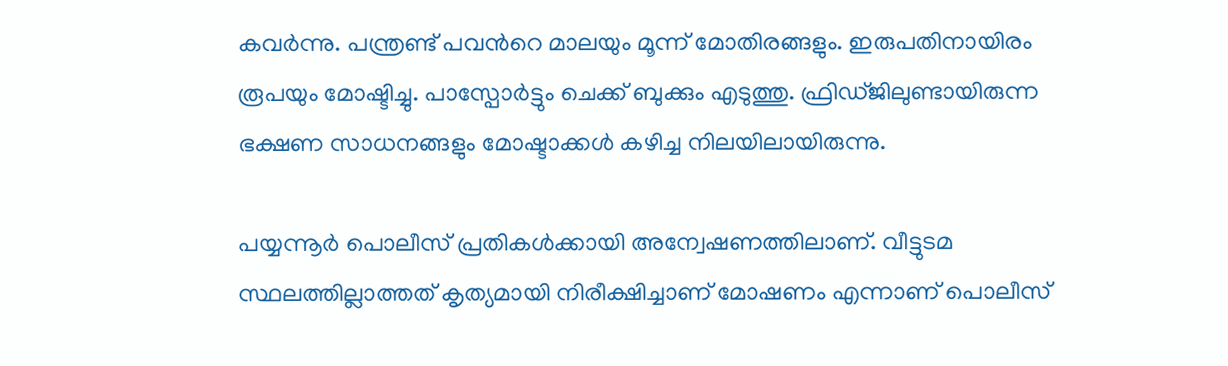കവർന്നു. പന്ത്രണ്ട് പവന്‍റെ മാലയും മൂന്ന് മോതിരങ്ങളും. ഇരുപതിനായിരം രൂപയും മോഷ്ടിച്ചു. പാസ്പോർട്ടും ചെക്ക് ബുക്കും എടുത്തു. ഫ്രിഡ്ജിലുണ്ടായിരുന്ന ഭക്ഷണ സാധനങ്ങളും മോഷ്ടാക്കൾ കഴിച്ച നിലയിലായിരുന്നു.

പയ്യന്നൂർ പൊലീസ് പ്രതികൾക്കായി അന്വേഷണത്തിലാണ്. വീട്ടുടമ സ്ഥലത്തില്ലാത്തത് കൃത്യമായി നിരീക്ഷിച്ചാണ് മോഷണം എന്നാണ് പൊലീസ്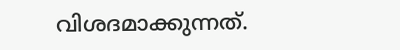വിശദമാക്കുന്നത്.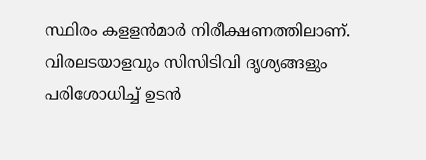സ്ഥിരം കളളൻമാർ നിരീക്ഷണത്തിലാണ്. വിരലടയാളവും സിസിടിവി ദൃശ്യങ്ങളും പരിശോധിച്ച് ഉടൻ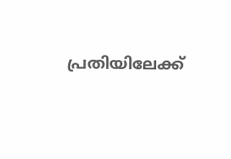പ്രതിയിലേക്ക്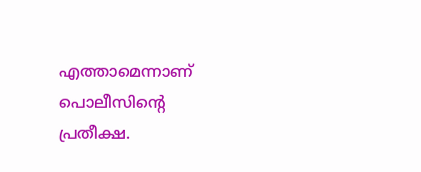എത്താമെന്നാണ് പൊലീസിന്‍റെ പ്രതീക്ഷ.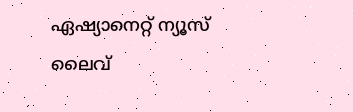ഏഷ്യാനെറ്റ് ന്യൂസ് ലൈവ്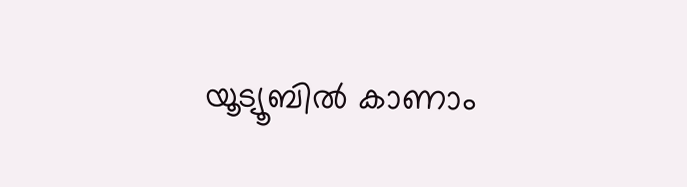യൂട്യൂബിൽ കാണാം